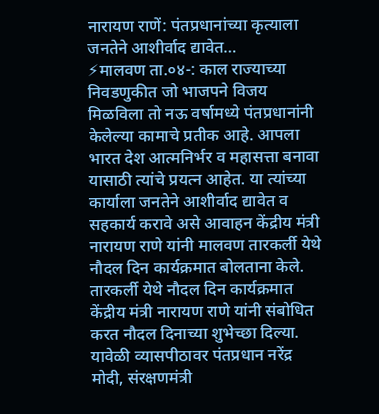नारायण राणें: पंतप्रधानांच्या कृत्याला जनतेने आशीर्वाद द्यावेत…
⚡मालवण ता.०४-: काल राज्याच्या निवडणुकीत जो भाजपने विजय मिळविला तो नऊ वर्षामध्ये पंतप्रधानांनी केलेल्या कामाचे प्रतीक आहे. आपला भारत देश आत्मनिर्भर व महासत्ता बनावा यासाठी त्यांचे प्रयत्न आहेत. या त्यांच्या कार्याला जनतेने आशीर्वाद द्यावेत व सहकार्य करावे असे आवाहन केंद्रीय मंत्री नारायण राणे यांनी मालवण तारकर्ली येथे नौदल दिन कार्यक्रमात बोलताना केले.
तारकर्ली येथे नौदल दिन कार्यक्रमात केंद्रीय मंत्री नारायण राणे यांनी संबोधित करत नौदल दिनाच्या शुभेच्छा दिल्या. यावेळी व्यासपीठावर पंतप्रधान नरेंद्र मोदी, संरक्षणमंत्री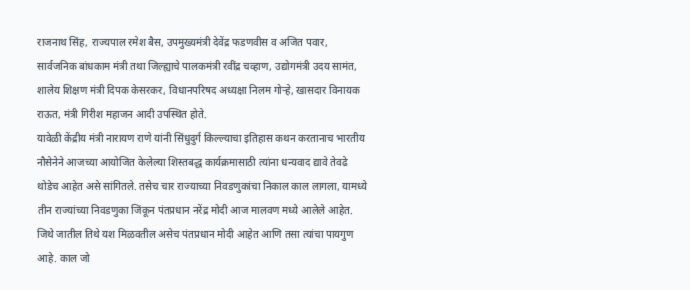राजनाथ सिंह, राज्यपाल रमेश बैस, उपमुख्यमंत्री देवेंद्र फडणवीस व अजित पवार, सार्वजनिक बांधकाम मंत्री तथा जिल्ह्याचे पालकमंत्री रवींद्र चव्हाण, उद्योगमंत्री उदय सामंत, शालेय शिक्षण मंत्री दिपक केसरकर, विधानपरिषद अध्यक्षा निलम गोऱ्हे, खासदार विनायक राऊत, मंत्री गिरीश महाजन आदी उपस्थित होते.
यावेळी केंद्रीय मंत्री नारायण राणे यांनी सिंधुदुर्ग किल्ल्याचा इतिहास कथन करतानाच भारतीय नौसेनेने आजच्या आयोजित केलेल्या शिस्तबद्ध कार्यक्रमासाठी त्यांना धन्यवाद द्यावे तेवढे थोडेच आहेत असे सांगितले. तसेच चार राज्याच्या निवडणुकांचा निकाल काल लागला, यामध्ये तीन राज्यांच्या निवडणुका जिंकून पंतप्रधान नरेंद्र मोदी आज मालवण मध्ये आलेले आहेत. जिथे जातील तिथे यश मिळवतील असेच पंतप्रधान मोदी आहेत आणि तसा त्यांचा पायगुण आहे. काल जो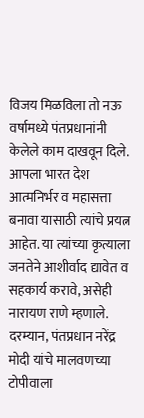विजय मिळविला तो नऊ वर्षामध्ये पंतप्रधानांनी केलेले काम दाखवून दिले. आपला भारत देश आत्मनिर्भर व महासत्ता बनावा यासाठी त्यांचे प्रयत्न आहेत. या त्यांच्या कृत्याला जनतेने आशीर्वाद द्यावेत व सहकार्य करावे, असेही नारायण राणे म्हणाले.
दरम्यान, पंतप्रधान नरेंद्र मोदी यांचे मालवणच्या टोपीवाला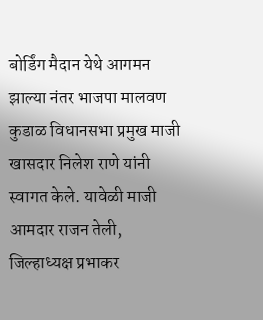बोर्डिंग मैदान येथे आगमन झाल्या नंतर भाजपा मालवण कुडाळ विधानसभा प्रमुख माजी खासदार निलेश राणे यांनी स्वागत केले. यावेळी माजी आमदार राजन तेली, जिल्हाध्यक्ष प्रभाकर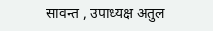सावन्त , उपाध्यक्ष अतुल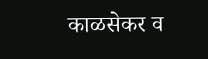काळसेकर व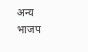अन्य भाजप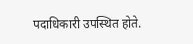पदाधिकारी उपस्थित होते.